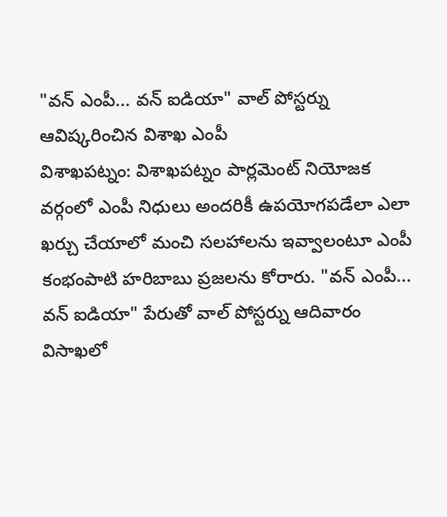"వన్ ఎంపీ... వన్ ఐడియా" వాల్ పోస్టర్ను ఆవిష్కరించిన విశాఖ ఎంపీ
విశాఖపట్నం: విశాఖపట్నం పార్లమెంట్ నియోజక వర్గంలో ఎంపీ నిధులు అందరికీ ఉపయోగపడేలా ఎలా ఖర్చు చేయాలో మంచి సలహాలను ఇవ్వాలంటూ ఎంపీ కంభంపాటి హరిబాబు ప్రజలను కోరారు. "వన్ ఎంపీ... వన్ ఐడియా" పేరుతో వాల్ పోస్టర్ను ఆదివారం విసాఖలో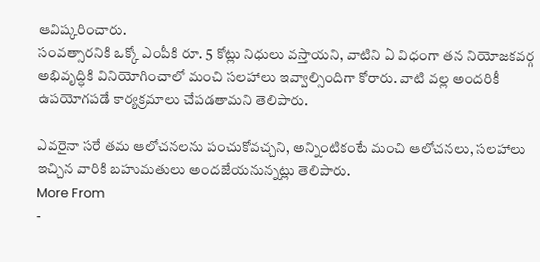ఆవిష్కరించారు.
సంవత్సారనికి ఒక్కో ఎంపీకి రూ. 5 కోట్లు నిధులు వస్తాయని, వాటిని ఏ విధంగా తన నియోజకవర్గ అభివృద్ధికి వినియోగించాలో మంచి సలహాలు ఇవ్వాల్సిందిగా కోరారు. వాటి వల్ల అందరికీ ఉపయోగపడే కార్యక్రమాలు చేపడతామని తెలిపారు.

ఎవరైనా సరే తమ ఆలోచనలను పంచుకోవచ్చని, అన్నింటికంటే మంచి ఆలోచనలు, సలహాలు ఇచ్చిన వారికి బహుమతులు అందజేయనున్నట్లు తెలిపారు.
More From
-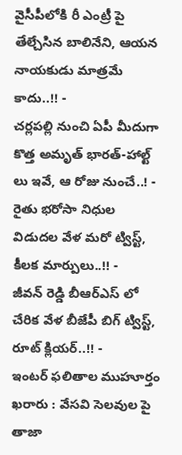వైసీపీలోకి రీ ఎంట్రీ పై తేల్చేసిన బాలినేని, ఆయన నాయకుడు మాత్రమే కాదు..!! -
చర్లపల్లి నుంచి ఏపీ మీదుగా కొత్త అమృత్ భారత్-హాల్ట్ లు ఇవే, ఆ రోజు నుంచే..! -
రైతు భరోసా నిధుల విడుదల వేళ మరో ట్విస్ట్, కీలక మార్పులు..!! -
జీవన్ రెడ్డి బీఆర్ఎస్ లో చేరిక వేళ బీజేపీ బిగ్ ట్విస్ట్, రూట్ క్లియర్..!! -
ఇంటర్ ఫలితాల ముహూర్తం ఖరారు : వేసవి సెలవుల పై తాజా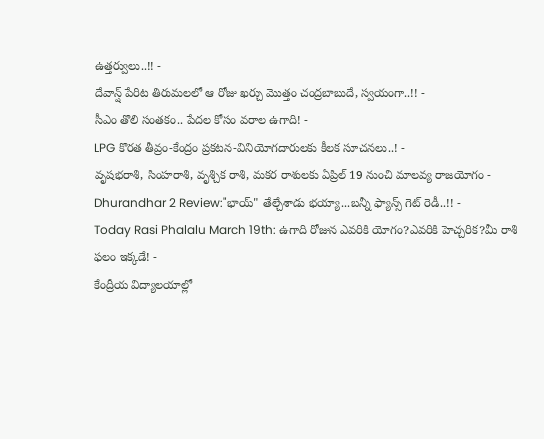ఉత్తర్వులు..!! -
దేవాన్ష్ పేరిట తిరుమలలో ఆ రోజు ఖర్చు మొత్తం చంద్రబాబుదే, స్వయంగా..!! -
సీఎం తొలి సంతకం.. పేదల కోసం వరాల ఉగాది! -
LPG కొరత తీవ్రం-కేంద్రం ప్రకటన-వినియోగదారులకు కీలక సూచనలు..! -
వృషభరాశి, సింహరాశి, వృశ్చిక రాశి, మకర రాశులకు ఏప్రిల్ 19 నుంచి మాలవ్య రాజయోగం -
Dhurandhar 2 Review:"భాయ్" తేల్చేశాడు భయ్యా...బన్నీ ఫ్యాన్స్ గెట్ రెడీ..!! -
Today Rasi Phalalu March 19th: ఉగాది రోజున ఎవరికి యోగం?ఎవరికి హెచ్చరిక?మీ రాశి ఫలం ఇక్కడే! -
కేంద్రీయ విద్యాలయాల్లో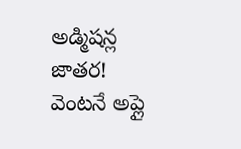అడ్మిషన్ల జాతర! వెంటనే అప్లై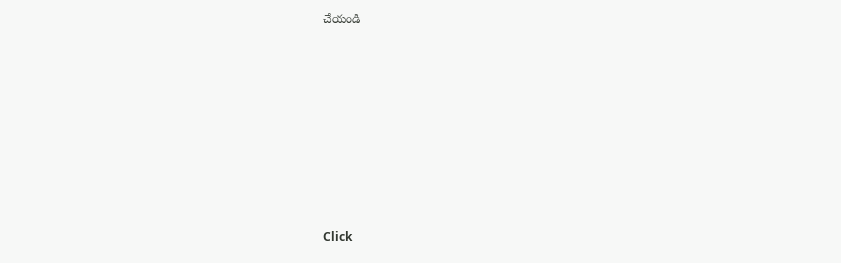చేయండి












Click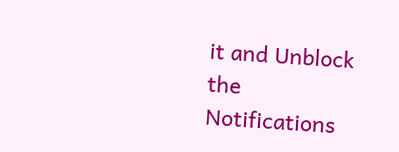it and Unblock the Notifications